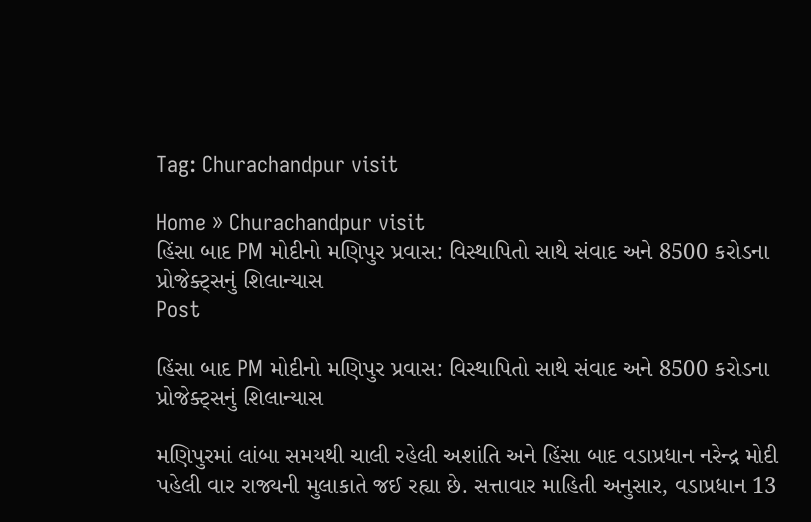Tag: Churachandpur visit

Home » Churachandpur visit
હિંસા બાદ PM મોદીનો મણિપુર પ્રવાસ: વિસ્થાપિતો સાથે સંવાદ અને 8500 કરોડના પ્રોજેક્ટ્સનું શિલાન્યાસ
Post

હિંસા બાદ PM મોદીનો મણિપુર પ્રવાસ: વિસ્થાપિતો સાથે સંવાદ અને 8500 કરોડના પ્રોજેક્ટ્સનું શિલાન્યાસ

મણિપુરમાં લાંબા સમયથી ચાલી રહેલી અશાંતિ અને હિંસા બાદ વડાપ્રધાન નરેન્દ્ર મોદી પહેલી વાર રાજ્યની મુલાકાતે જઈ રહ્યા છે. સત્તાવાર માહિતી અનુસાર, વડાપ્રધાન 13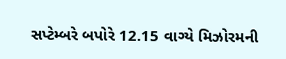સપ્ટેમ્બરે બપોરે 12.15 વાગ્યે મિઝોરમની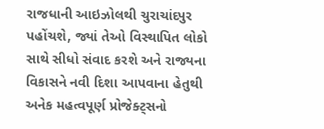રાજધાની આઇઝોલથી ચુરાચાંદપુર પહોંચશે, જ્યાં તેઓ વિસ્થાપિત લોકો સાથે સીધો સંવાદ કરશે અને રાજ્યના વિકાસને નવી દિશા આપવાના હેતુથી અનેક મહત્વપૂર્ણ પ્રોજેક્ટ્સનો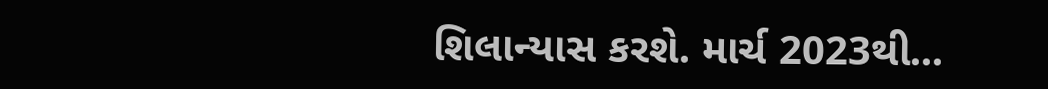શિલાન્યાસ કરશે. માર્ચ 2023થી...